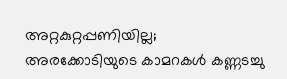അറ്റകുറ്റപ്പണിയില്ല; അരക്കോടിയുടെ കാമറകൾ കണ്ണടച്ചു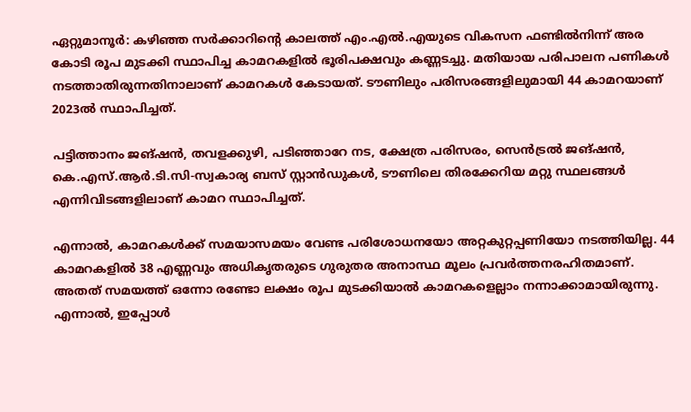ഏറ്റുമാനൂർ: കഴിഞ്ഞ സർക്കാറിന്റെ കാലത്ത് എം.എൽ.എയുടെ വികസന ഫണ്ടിൽനിന്ന് അര കോടി രൂപ മുടക്കി സ്ഥാപിച്ച കാമറകളിൽ ഭൂരിപക്ഷവും കണ്ണടച്ചു. മതിയായ പരിപാലന പണികൾ നടത്താതിരുന്നതിനാലാണ് കാമറകൾ കേടായത്. ടൗണിലും പരിസരങ്ങളിലുമായി 44 കാമറയാണ് 2023ൽ സ്ഥാപിച്ചത്.

പട്ടിത്താനം ജങ്ഷൻ, തവളക്കുഴി, പടിഞ്ഞാറേ നട, ക്ഷേത്ര പരിസരം, സെൻട്രൽ ജങ്ഷൻ, കെ.എസ്.ആർ.ടി.സി-സ്വകാര്യ ബസ് സ്റ്റാൻഡുകൾ, ടൗണിലെ തിരക്കേറിയ മറ്റു സ്ഥലങ്ങൾ എന്നിവിടങ്ങളിലാണ് കാമറ സ്ഥാപിച്ചത്.

എന്നാൽ, കാമറകൾക്ക് സമയാസമയം വേണ്ട പരിശോധനയോ അറ്റകുറ്റപ്പണിയോ നടത്തിയില്ല. 44 കാമറകളിൽ 38 എണ്ണവും അധികൃതരുടെ ഗുരുതര അനാസ്ഥ മൂലം പ്രവർത്തനരഹിതമാണ്. അതത് സമയത്ത് ഒന്നോ രണ്ടോ ലക്ഷം രൂപ മുടക്കിയാൽ കാമറകളെല്ലാം നന്നാക്കാമായിരുന്നു. എന്നാൽ, ഇപ്പോൾ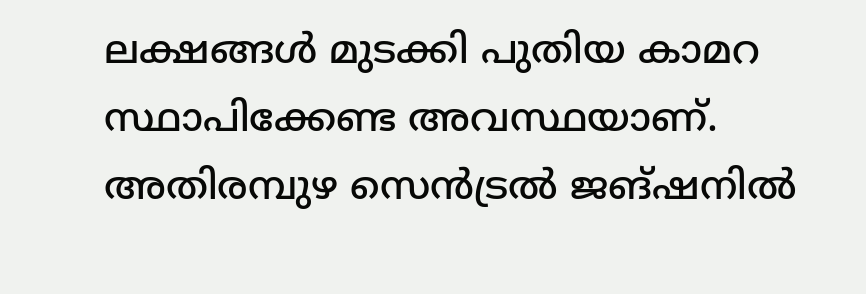ലക്ഷങ്ങൾ മുടക്കി പുതിയ കാമറ സ്ഥാപിക്കേണ്ട അവസ്ഥയാണ്. അതിരമ്പുഴ സെൻട്രൽ ജങ്ഷനിൽ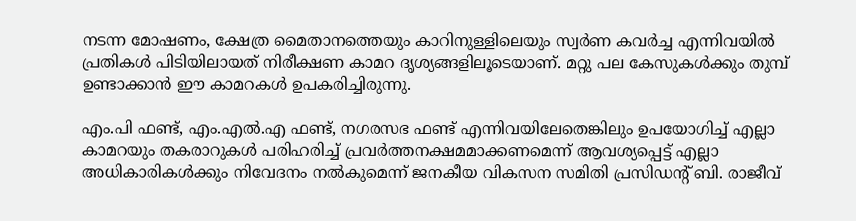നടന്ന മോഷണം, ക്ഷേത്ര മൈതാനത്തെയും കാറിനുള്ളിലെയും സ്വർണ കവർച്ച എന്നിവയിൽ പ്രതികൾ പിടിയിലായത് നിരീക്ഷണ കാമറ ദൃശ്യങ്ങളിലൂടെയാണ്. മറ്റു പല കേസുകൾക്കും തുമ്പ് ഉണ്ടാക്കാൻ ഈ കാമറകൾ ഉപകരിച്ചിരുന്നു.

എം.പി ഫണ്ട്, എം.എൽ.എ ഫണ്ട്, നഗരസഭ ഫണ്ട് എന്നിവയിലേതെങ്കിലും ഉപയോഗിച്ച് എല്ലാ കാമറയും തകരാറുകൾ പരിഹരിച്ച് പ്രവർത്തനക്ഷമമാക്കണമെന്ന് ആവശ്യപ്പെട്ട് എല്ലാ അധികാരികൾക്കും നിവേദനം നൽകുമെന്ന് ജനകീയ വികസന സമിതി പ്രസിഡന്‍റ് ബി. രാജീവ്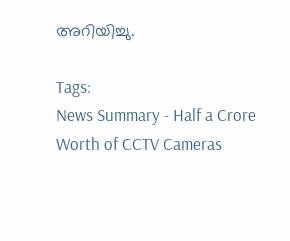അറിയിച്ചു.

Tags:
News Summary - Half a Crore Worth of CCTV Cameras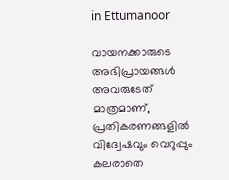in Ettumanoor

വായനക്കാരുടെ അഭിപ്രായങ്ങള്‍ അവരുടേത് മാത്രമാണ്, പ്രതികരണങ്ങളിൽ വിദ്വേഷവും വെറുപ്പും കലരാതെ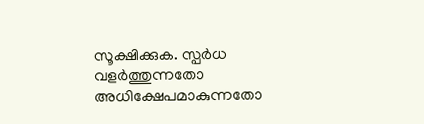സൂക്ഷിക്കുക. സ്പർധ വളർത്തുന്നതോ അധിക്ഷേപമാകുന്നതോ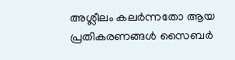അശ്ലീലം കലർന്നതോ ആയ പ്രതികരണങ്ങൾ സൈബർ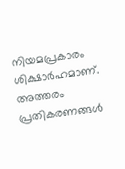നിയമപ്രകാരം ശിക്ഷാർഹമാണ്. അത്തരം പ്രതികരണങ്ങൾ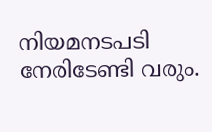നിയമനടപടി നേരിടേണ്ടി വരും.